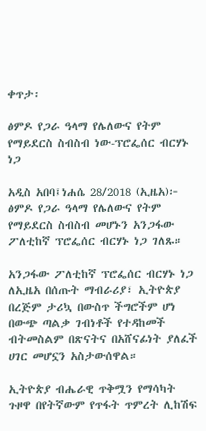ቀጥታ፡

ፅምዶ የጋራ ዓላማ የሌለውና የትም የማይደርስ ስብስብ ነው-ፕሮፌሰር ብርሃኑ ነጋ

አዲስ አበባ፤ነሐሴ 28/2018 (ኢዜአ)፦ ፅምዶ የጋራ ዓላማ የሌለውና የትም የማይደርስ ስብስብ መሆኑን አንጋፋው ፖለቲከኛ ፕሮፌሰር ብርሃኑ ነጋ ገለጹ።

አንጋፋው ፖለቲከኛ ፕሮፌሰር ብርሃኑ ነጋ ለኢዜአ በሰጡት ማብራሪያ፣ ኢትዮጵያ በረጅም ታሪኳ በውስጥ ችግሮችም ሆነ በውጭ ጣልቃ ገብነቶች የተዳከመች ብትመስልም በጽናትና በአሸናፊነት ያለፈች ሀገር መሆኗን አስታውሰዋል።

ኢትዮጵያ ብሔራዊ ጥቅሟን የማሳካት ጉዞዋ በየትኛውም የጥፋት ጥምረት ሊከሽፍ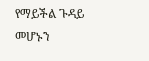የማይችል ጉዳይ መሆኑን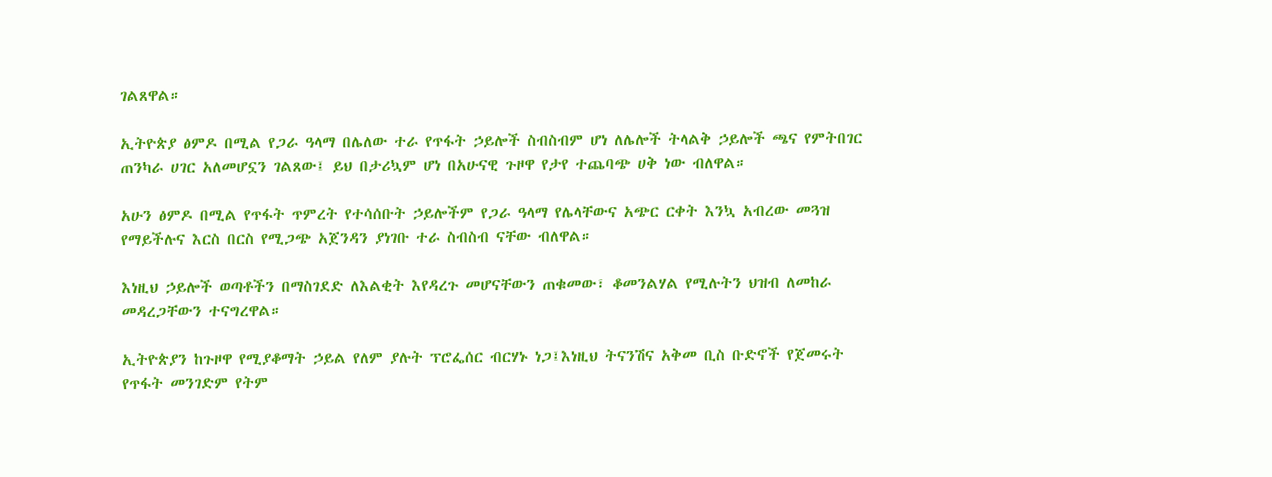ገልጸዋል።

ኢትዮጵያ ፅምዶ በሚል የጋራ ዓላማ በሌለው ተራ የጥፋት ኃይሎች ስብስብም ሆነ ለሌሎች ትላልቅ ኃይሎች ጫና የምትበገር ጠንካራ ሀገር አለመሆኗን ገልጸው፤ ይህ በታሪኳም ሆነ በአሁናዊ ጉዞዋ የታየ ተጨባጭ ሀቅ ነው ብለዋል።

አሁን ፅምዶ በሚል የጥፋት ጥምረት የተሳሰቡት ኃይሎችም የጋራ ዓላማ የሌላቸውና አጭር ርቀት እንኳ አብረው መጓዝ የማይችሉና እርስ በርስ የሚጋጭ አጀንዳን ያነገቡ ተራ ስብስብ ናቸው ብለዋል።

እነዚህ ኃይሎች ወጣቶችን በማስገደድ ለእልቂት እየዳረጉ መሆናቸውን ጠቁመው፣ ቆመንልሃል የሚሉትን ህዝብ ለመከራ መዳረጋቸውን ተናግረዋል።

ኢትዮጵያን ከጉዞዋ የሚያቆማት ኃይል የለም ያሉት ፕሮፌሰር ብርሃኑ ነጋ፤እነዚህ ትናንሽና አቅመ ቢስ ቡድኖች የጀመሩት የጥፋት መንገድም የትም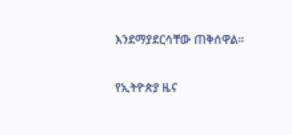እንደማያደርሳቸው ጠቅሰዋል።

የኢትዮጵያ ዜና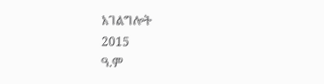አገልግሎት
2015
ዓ.ም